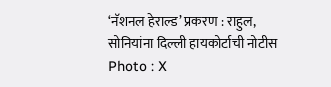‘नॅशनल हेराल्ड’ प्रकरण : राहुल, सोनियांना दिल्ली हायकोर्टाची नोटीस Photo : X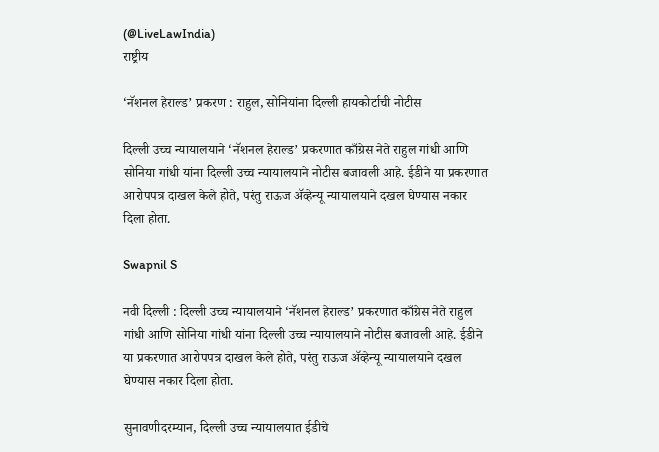(@LiveLawIndia)
राष्ट्रीय

‘नॅशनल हेराल्ड’ प्रकरण : राहुल, सोनियांना दिल्ली हायकोर्टाची नोटीस

दिल्ली उच्च न्यायालयाने ‘नॅशनल हेराल्ड’ प्रकरणात काँग्रेस नेते राहुल गांधी आणि सोनिया गांधी यांना दिल्ली उच्च न्यायालयाने नोटीस बजावली आहे. ईडीने या प्रकरणात आरोपपत्र दाखल केले होते, परंतु राऊज ॲव्हेन्यू न्यायालयाने दखल घेण्यास नकार दिला होता.

Swapnil S

नवी दिल्ली : दिल्ली उच्च न्यायालयाने ‘नॅशनल हेराल्ड’ प्रकरणात काँग्रेस नेते राहुल गांधी आणि सोनिया गांधी यांना दिल्ली उच्च न्यायालयाने नोटीस बजावली आहे. ईडीने या प्रकरणात आरोपपत्र दाखल केले होते, परंतु राऊज ॲव्हेन्यू न्यायालयाने दखल घेण्यास नकार दिला होता.

सुनावणीदरम्यान, दिल्ली उच्च न्यायालयात ईडीचे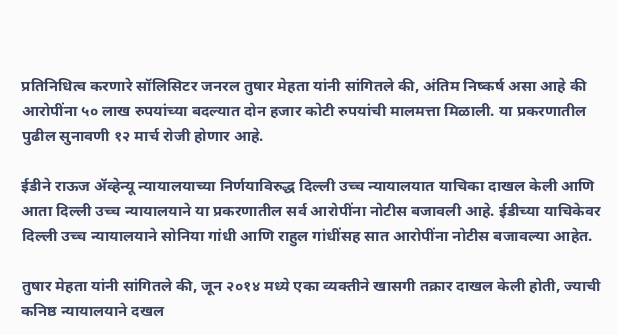प्रतिनिधित्व करणारे सॉलिसिटर जनरल तुषार मेहता यांनी सांगितले की, अंतिम निष्कर्ष असा आहे की आरोपींना ५० लाख रुपयांच्या बदल्यात दोन हजार कोटी रुपयांची मालमत्ता मिळाली. या प्रकरणातील पुढील सुनावणी १२ मार्च रोजी होणार आहे.

ईडीने राऊज ॲव्हेन्यू न्यायालयाच्या निर्णयाविरुद्ध दिल्ली उच्च न्यायालयात याचिका दाखल केली आणि आता दिल्ली उच्च न्यायालयाने या प्रकरणातील सर्व आरोपींना नोटीस बजावली आहे. ईडीच्या याचिकेवर दिल्ली उच्च न्यायालयाने सोनिया गांधी आणि राहुल गांधींसह सात आरोपींना नोटीस बजावल्या आहेत.

तुषार मेहता यांनी सांगितले की, जून २०१४ मध्ये एका व्यक्तीने खासगी तक्रार दाखल केली होती, ज्याची कनिष्ठ न्यायालयाने दखल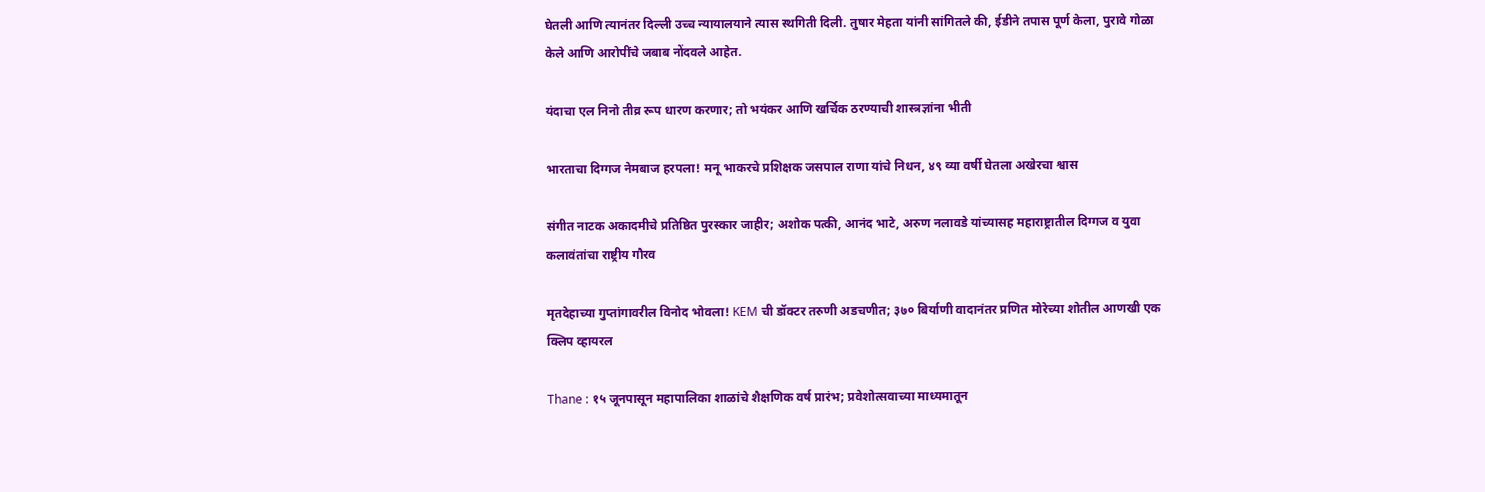घेतली आणि त्यानंतर दिल्ली उच्च न्यायालयाने त्यास स्थगिती दिली. तुषार मेहता यांनी सांगितले की, ईडीने तपास पूर्ण केला, पुरावे गोळा केले आणि आरोपींचे जबाब नोंदवले आहेत.

यंदाचा एल निनो तीव्र रूप धारण करणार; तो भयंकर आणि खर्चिक ठरण्याची शास्त्रज्ञांना भीती

भारताचा दिग्गज नेमबाज हरपला! मनू भाकरचे प्रशिक्षक जसपाल राणा यांचे निधन, ४९ व्या वर्षी घेतला अखेरचा श्वास

संगीत नाटक अकादमीचे प्रतिष्ठित पुरस्कार जाहीर; अशोक पत्की, आनंद भाटे, अरुण नलावडे यांच्यासह महाराष्ट्रातील दिग्गज व युवा कलावंतांचा राष्ट्रीय गौरव

मृतदेहाच्या गुप्तांगावरील विनोद भोवला! KEM ची डॉक्टर तरुणी अडचणीत; ३७० बिर्याणी वादानंतर प्रणित मोरेच्या शोतील आणखी एक क्लिप व्हायरल

Thane : १५ जूनपासून महापालिका शाळांचे शैक्षणिक वर्ष प्रारंभ; प्रवेशोत्सवाच्या माध्यमातून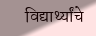विद्यार्थ्यांचे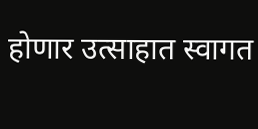होणार उत्साहात स्वागत